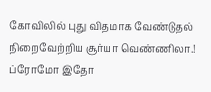கோவிலில் புது விதமாக வேண்டுதல் நிறைவேற்றிய சூர்யா வெண்ணிலா.! ப்ரோமோ இதோ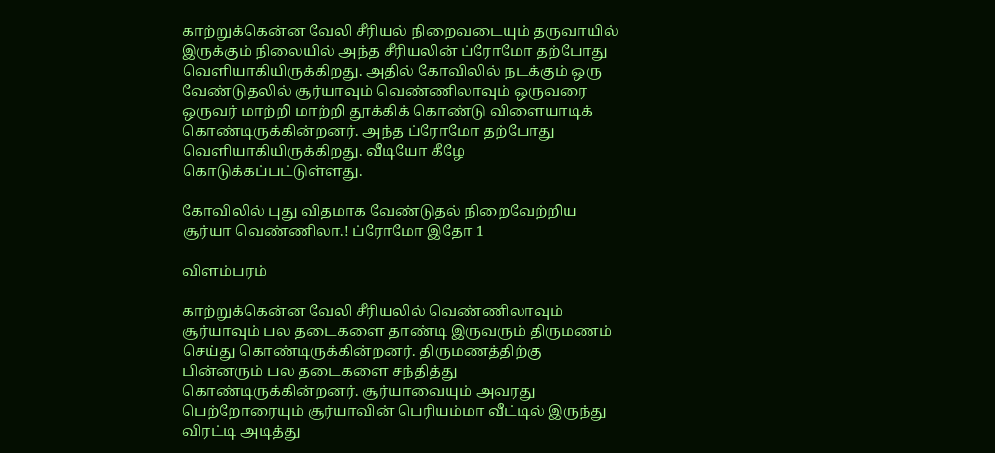காற்றுக்கென்ன வேலி சீரியல் நிறைவடையும் தருவாயில் இருக்கும் நிலையில் அந்த சீரியலின் ப்ரோமோ தற்போது வெளியாகியிருக்கிறது. அதில் கோவிலில் நடக்கும் ஒரு வேண்டுதலில் சூர்யாவும் வெண்ணிலாவும் ஒருவரை ஒருவர் மாற்றி மாற்றி தூக்கிக் கொண்டு விளையாடிக் கொண்டிருக்கின்றனர். அந்த ப்ரோமோ தற்போது வெளியாகியிருக்கிறது. வீடியோ கீழே கொடுக்கப்பட்டுள்ளது.

கோவிலில் புது விதமாக வேண்டுதல் நிறைவேற்றிய சூர்யா வெண்ணிலா.! ப்ரோமோ இதோ 1

விளம்பரம்

காற்றுக்கென்ன வேலி சீரியலில் வெண்ணிலாவும் சூர்யாவும் பல தடைகளை தாண்டி இருவரும் திருமணம் செய்து கொண்டிருக்கின்றனர். திருமணத்திற்கு பின்னரும் பல தடைகளை சந்தித்து கொண்டிருக்கின்றனர். சூர்யாவையும் அவரது பெற்றோரையும் சூர்யாவின் பெரியம்மா வீட்டில் இருந்து விரட்டி அடித்து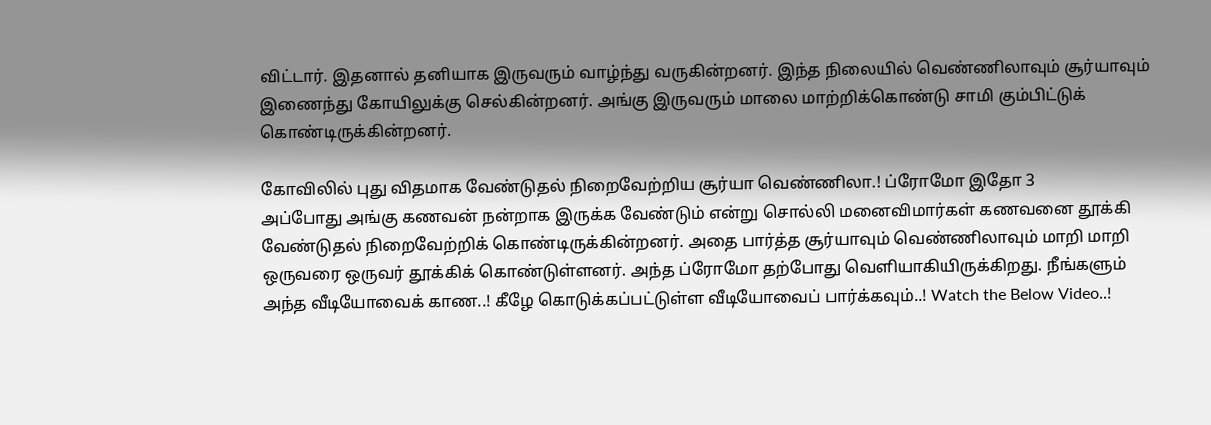விட்டார். இதனால் தனியாக இருவரும் வாழ்ந்து வருகின்றனர். இந்த நிலையில் வெண்ணிலாவும் சூர்யாவும் இணைந்து கோயிலுக்கு செல்கின்றனர். அங்கு இருவரும் மாலை மாற்றிக்கொண்டு சாமி கும்பிட்டுக் கொண்டிருக்கின்றனர்.

கோவிலில் புது விதமாக வேண்டுதல் நிறைவேற்றிய சூர்யா வெண்ணிலா.! ப்ரோமோ இதோ 3
அப்போது அங்கு கணவன் நன்றாக இருக்க வேண்டும் என்று சொல்லி மனைவிமார்கள் கணவனை தூக்கி வேண்டுதல் நிறைவேற்றிக் கொண்டிருக்கின்றனர். அதை பார்த்த சூர்யாவும் வெண்ணிலாவும் மாறி மாறி ஒருவரை ஒருவர் தூக்கிக் கொண்டுள்ளனர். அந்த ப்ரோமோ தற்போது வெளியாகியிருக்கிறது. நீங்களும் அந்த வீடியோவைக் காண..! கீழே கொடுக்கப்பட்டுள்ள வீடியோவைப் பார்க்கவும்..! Watch the Below Video..!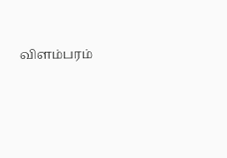விளம்பரம்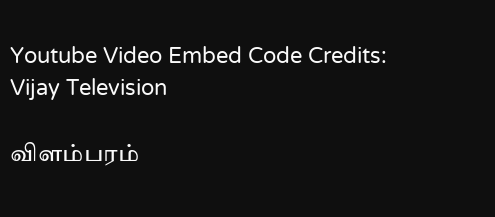Youtube Video Embed Code Credits: Vijay Television

விளம்பரம்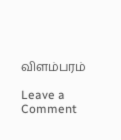விளம்பரம்

Leave a Comment